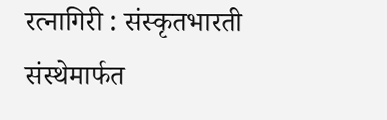रत्नागिरी : संस्कृतभारती संस्थेमार्फत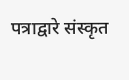पत्राद्वारे संस्कृत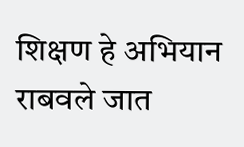शिक्षण हे अभियान राबवले जात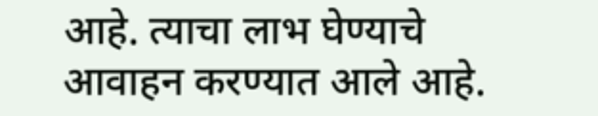आहे. त्याचा लाभ घेण्याचे आवाहन करण्यात आले आहे.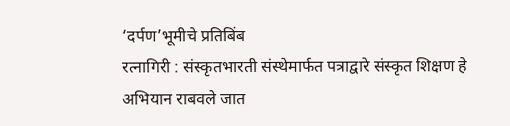‘दर्पण’भूमीचे प्रतिबिंब
रत्नागिरी : संस्कृतभारती संस्थेमार्फत पत्राद्वारे संस्कृत शिक्षण हे अभियान राबवले जात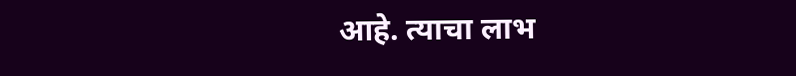आहे. त्याचा लाभ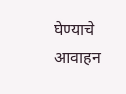घेण्याचे आवाहन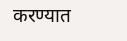करण्यात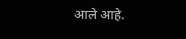आले आहे.